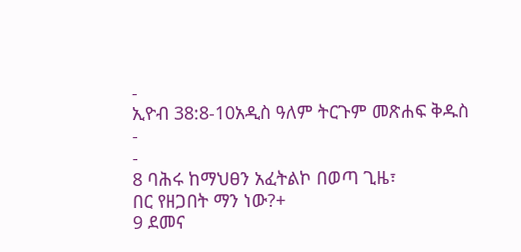-
ኢዮብ 38:8-10አዲስ ዓለም ትርጉም መጽሐፍ ቅዱስ
-
-
8 ባሕሩ ከማህፀን አፈትልኮ በወጣ ጊዜ፣
በር የዘጋበት ማን ነው?+
9 ደመና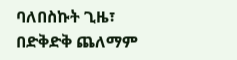ባለበስኩት ጊዜ፣
በድቅድቅ ጨለማም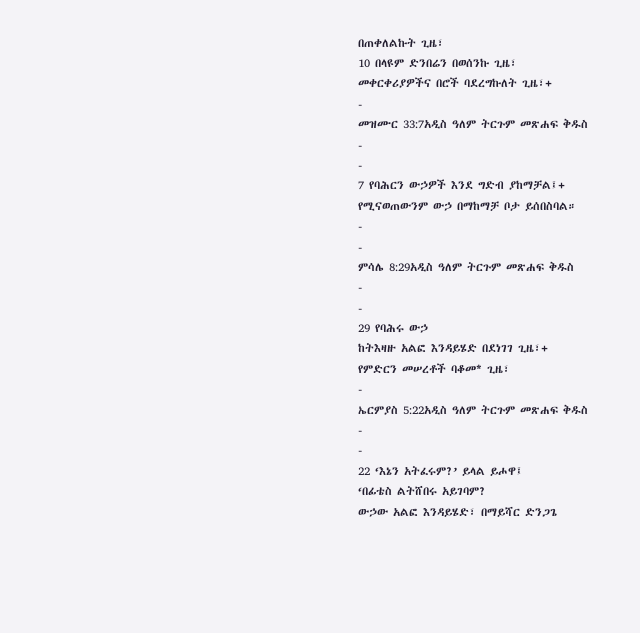በጠቀለልኩት ጊዜ፣
10 በላዩም ድንበሬን በወሰንኩ ጊዜ፣
መቀርቀሪያዎችና በሮች ባደረግኩለት ጊዜ፣+
-
መዝሙር 33:7አዲስ ዓለም ትርጉም መጽሐፍ ቅዱስ
-
-
7 የባሕርን ውኃዎች እንደ ግድብ ያከማቻል፤+
የሚናወጠውንም ውኃ በማከማቻ ቦታ ይሰበስባል።
-
-
ምሳሌ 8:29አዲስ ዓለም ትርጉም መጽሐፍ ቅዱስ
-
-
29 የባሕሩ ውኃ
ከትእዛዙ አልፎ እንዳይሄድ በደነገገ ጊዜ፣+
የምድርን መሠረቶች ባቆመ* ጊዜ፣
-
ኤርምያስ 5:22አዲስ ዓለም ትርጉም መጽሐፍ ቅዱስ
-
-
22 ‘እኔን አትፈሩም?’ ይላል ይሖዋ፤
‘በፊቴስ ልትሸበሩ አይገባም?
ውኃው አልፎ እንዳይሄድ፣ በማይሻር ድንጋጌ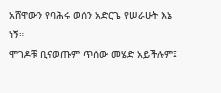አሸዋውን የባሕሩ ወሰን አድርጌ የሠራሁት እኔ ነኝ።
ሞገዶቹ ቢናወጡም ጥሰው መሄድ አይችሉም፤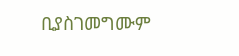ቢያስገመግሙም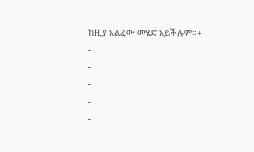ከዚያ አልፈው መሄድ አይችሉም።+
-
-
-
-
-